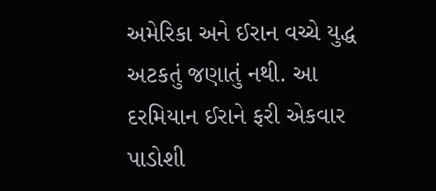અમેરિકા અને ઈરાન વચ્ચે યુદ્ધ અટકતું જણાતું નથી. આ દરમિયાન ઈરાને ફરી એકવાર પાડોશી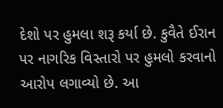દેશો પર હુમલા શરૂ કર્યા છે. કુવૈતે ઈરાન પર નાગરિક વિસ્તારો પર હુમલો કરવાનો આરોપ લગાવ્યો છે. આ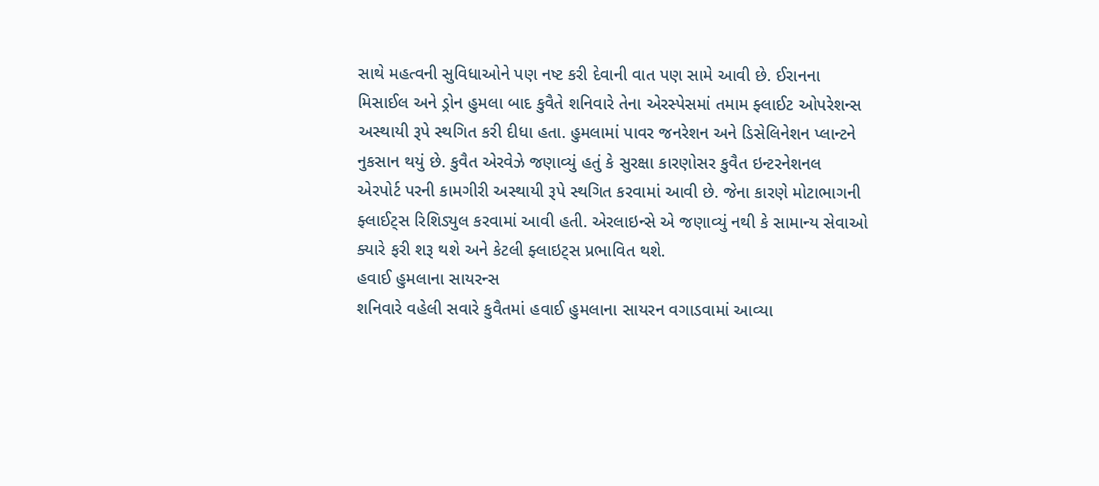સાથે મહત્વની સુવિધાઓને પણ નષ્ટ કરી દેવાની વાત પણ સામે આવી છે. ઈરાનના મિસાઈલ અને ડ્રોન હુમલા બાદ કુવૈતે શનિવારે તેના એરસ્પેસમાં તમામ ફ્લાઈટ ઓપરેશન્સ અસ્થાયી રૂપે સ્થગિત કરી દીધા હતા. હુમલામાં પાવર જનરેશન અને ડિસેલિનેશન પ્લાન્ટને નુકસાન થયું છે. કુવૈત એરવેઝે જણાવ્યું હતું કે સુરક્ષા કારણોસર કુવૈત ઇન્ટરનેશનલ એરપોર્ટ પરની કામગીરી અસ્થાયી રૂપે સ્થગિત કરવામાં આવી છે. જેના કારણે મોટાભાગની ફ્લાઈટ્સ રિશિડ્યુલ કરવામાં આવી હતી. એરલાઇન્સે એ જણાવ્યું નથી કે સામાન્ય સેવાઓ ક્યારે ફરી શરૂ થશે અને કેટલી ફ્લાઇટ્સ પ્રભાવિત થશે.
હવાઈ હુમલાના સાયરન્સ
શનિવારે વહેલી સવારે કુવૈતમાં હવાઈ હુમલાના સાયરન વગાડવામાં આવ્યા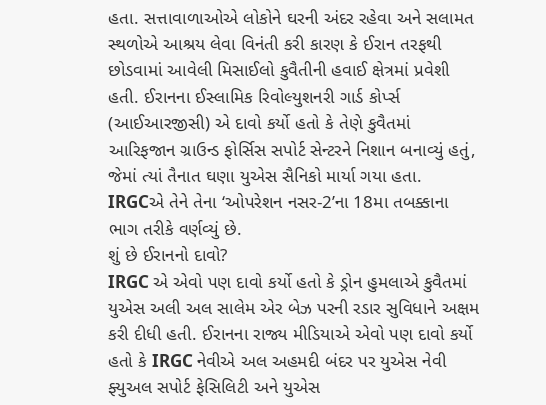હતા. સત્તાવાળાઓએ લોકોને ઘરની અંદર રહેવા અને સલામત સ્થળોએ આશ્રય લેવા વિનંતી કરી કારણ કે ઈરાન તરફથી છોડવામાં આવેલી મિસાઈલો કુવૈતીની હવાઈ ક્ષેત્રમાં પ્રવેશી હતી. ઈરાનના ઈસ્લામિક રિવોલ્યુશનરી ગાર્ડ કોર્પ્સ (આઈઆરજીસી) એ દાવો કર્યો હતો કે તેણે કુવૈતમાં આરિફજાન ગ્રાઉન્ડ ફોર્સિસ સપોર્ટ સેન્ટરને નિશાન બનાવ્યું હતું, જેમાં ત્યાં તૈનાત ઘણા યુએસ સૈનિકો માર્યા ગયા હતા. IRGCએ તેને તેના ‘ઓપરેશન નસર-2’ના 18મા તબક્કાના ભાગ તરીકે વર્ણવ્યું છે.
શું છે ઈરાનનો દાવો?
IRGC એ એવો પણ દાવો કર્યો હતો કે ડ્રોન હુમલાએ કુવૈતમાં યુએસ અલી અલ સાલેમ એર બેઝ પરની રડાર સુવિધાને અક્ષમ કરી દીધી હતી. ઈરાનના રાજ્ય મીડિયાએ એવો પણ દાવો કર્યો હતો કે IRGC નેવીએ અલ અહમદી બંદર પર યુએસ નેવી ફ્યુઅલ સપોર્ટ ફેસિલિટી અને યુએસ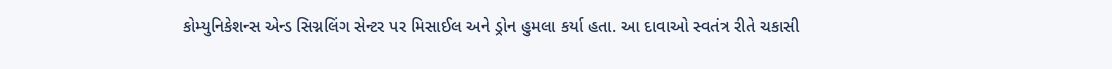કોમ્યુનિકેશન્સ એન્ડ સિગ્નલિંગ સેન્ટર પર મિસાઈલ અને ડ્રોન હુમલા કર્યા હતા. આ દાવાઓ સ્વતંત્ર રીતે ચકાસી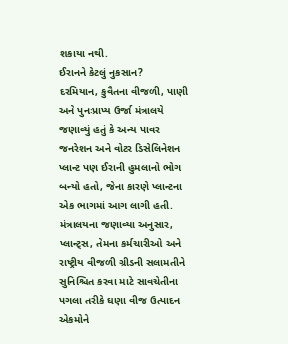શકાયા નથી.
ઈરાનને કેટલું નુકસાન?
દરમિયાન, કુવૈતના વીજળી, પાણી અને પુનઃપ્રાપ્ય ઉર્જા મંત્રાલયે જણાવ્યું હતું કે અન્ય પાવર જનરેશન અને વોટર ડિસેલિનેશન પ્લાન્ટ પણ ઈરાની હુમલાનો ભોગ બન્યો હતો, જેના કારણે પ્લાન્ટના એક ભાગમાં આગ લાગી હતી. મંત્રાલયના જણાવ્યા અનુસાર, પ્લાન્ટ્સ, તેમના કર્મચારીઓ અને રાષ્ટ્રીય વીજળી ગ્રીડની સલામતીને સુનિશ્ચિત કરવા માટે સાવચેતીના પગલા તરીકે ઘણા વીજ ઉત્પાદન એકમોને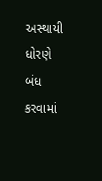અસ્થાયી ધોરણે બંધ કરવામાં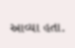આવ્યા હતા.